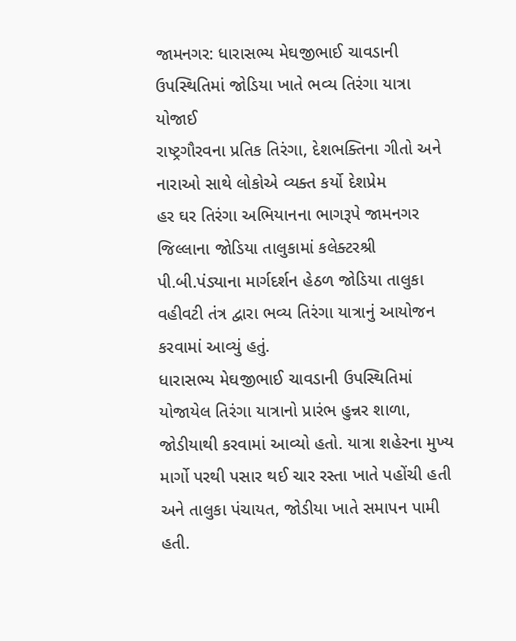જામનગર: ધારાસભ્ય મેઘજીભાઈ ચાવડાની ઉપસ્થિતિમાં જોડિયા ખાતે ભવ્ય તિરંગા યાત્રા યોજાઈ
રાષ્ટ્રગૌરવના પ્રતિક તિરંગા, દેશભક્તિના ગીતો અને નારાઓ સાથે લોકોએ વ્યક્ત કર્યો દેશપ્રેમ
હર ઘર તિરંગા અભિયાનના ભાગરૂપે જામનગર જિલ્લાના જોડિયા તાલુકામાં કલેક્ટરશ્રી પી.બી.પંડ્યાના માર્ગદર્શન હેઠળ જોડિયા તાલુકા વહીવટી તંત્ર દ્વારા ભવ્ય તિરંગા યાત્રાનું આયોજન કરવામાં આવ્યું હતું.
ધારાસભ્ય મેઘજીભાઈ ચાવડાની ઉપસ્થિતિમાં યોજાયેલ તિરંગા યાત્રાનો પ્રારંભ હુન્નર શાળા, જોડીયાથી કરવામાં આવ્યો હતો. યાત્રા શહેરના મુખ્ય માર્ગો પરથી પસાર થઈ ચાર રસ્તા ખાતે પહોંચી હતી અને તાલુકા પંચાયત, જોડીયા ખાતે સમાપન પામી હતી.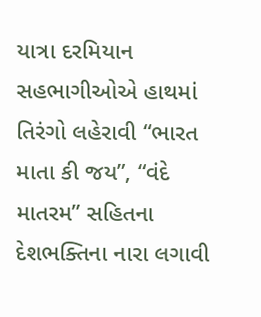યાત્રા દરમિયાન સહભાગીઓએ હાથમાં તિરંગો લહેરાવી “ભારત માતા કી જય”, “વંદે માતરમ” સહિતના દેશભક્તિના નારા લગાવી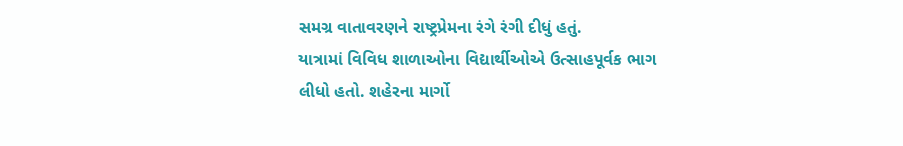સમગ્ર વાતાવરણને રાષ્ટ્રપ્રેમના રંગે રંગી દીધું હતું.
યાત્રામાં વિવિધ શાળાઓના વિદ્યાર્થીઓએ ઉત્સાહપૂર્વક ભાગ લીધો હતો. શહેરના માર્ગો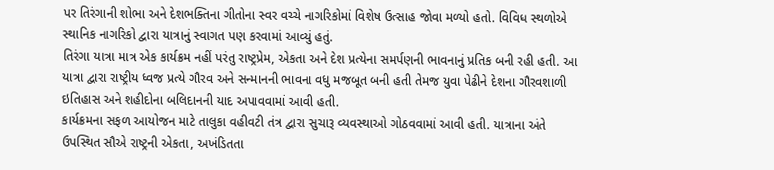પર તિરંગાની શોભા અને દેશભક્તિના ગીતોના સ્વર વચ્ચે નાગરિકોમાં વિશેષ ઉત્સાહ જોવા મળ્યો હતો. વિવિધ સ્થળોએ સ્થાનિક નાગરિકો દ્વારા યાત્રાનું સ્વાગત પણ કરવામાં આવ્યું હતું.
તિરંગા યાત્રા માત્ર એક કાર્યક્રમ નહીં પરંતુ રાષ્ટ્રપ્રેમ, એકતા અને દેશ પ્રત્યેના સમર્પણની ભાવનાનું પ્રતિક બની રહી હતી. આ યાત્રા દ્વારા રાષ્ટ્રીય ધ્વજ પ્રત્યે ગૌરવ અને સન્માનની ભાવના વધુ મજબૂત બની હતી તેમજ યુવા પેઢીને દેશના ગૌરવશાળી ઇતિહાસ અને શહીદોના બલિદાનની યાદ અપાવવામાં આવી હતી.
કાર્યક્રમના સફળ આયોજન માટે તાલુકા વહીવટી તંત્ર દ્વારા સુચારૂ વ્યવસ્થાઓ ગોઠવવામાં આવી હતી. યાત્રાના અંતે ઉપસ્થિત સૌએ રાષ્ટ્રની એકતા, અખંડિતતા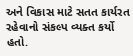અને વિકાસ માટે સતત કાર્યરત રહેવાનો સંકલ્પ વ્યક્ત કર્યો હતો.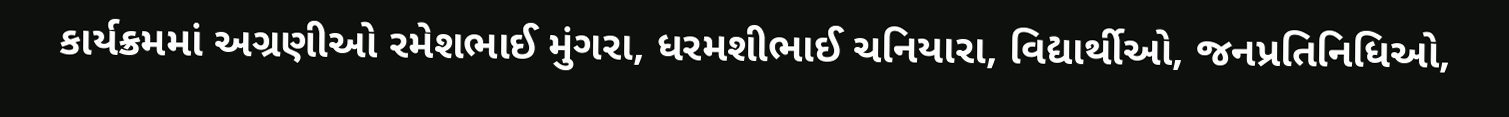કાર્યક્રમમાં અગ્રણીઓ રમેશભાઈ મુંગરા, ધરમશીભાઈ ચનિયારા, વિદ્યાર્થીઓ, જનપ્રતિનિધિઓ,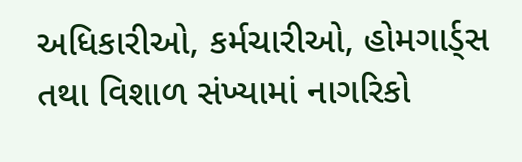અધિકારીઓ, કર્મચારીઓ, હોમગાર્ડ્સ તથા વિશાળ સંખ્યામાં નાગરિકો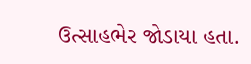ઉત્સાહભેર જોડાયા હતા.